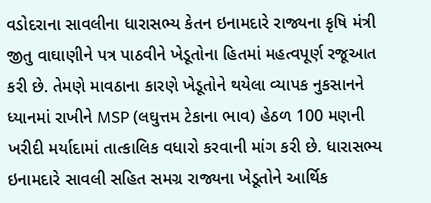વડોદરાના સાવલીના ધારાસભ્ય કેતન ઇનામદારે રાજ્યના કૃષિ મંત્રી જીતુ વાઘાણીને પત્ર પાઠવીને ખેડૂતોના હિતમાં મહત્વપૂર્ણ રજૂઆત કરી છે. તેમણે માવઠાના કારણે ખેડૂતોને થયેલા વ્યાપક નુકસાનને ધ્યાનમાં રાખીને MSP (લઘુત્તમ ટેકાના ભાવ) હેઠળ 100 મણની ખરીદી મર્યાદામાં તાત્કાલિક વધારો કરવાની માંગ કરી છે. ધારાસભ્ય ઇનામદારે સાવલી સહિત સમગ્ર રાજ્યના ખેડૂતોને આર્થિક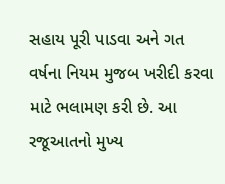સહાય પૂરી પાડવા અને ગત વર્ષના નિયમ મુજબ ખરીદી કરવા માટે ભલામણ કરી છે. આ રજૂઆતનો મુખ્ય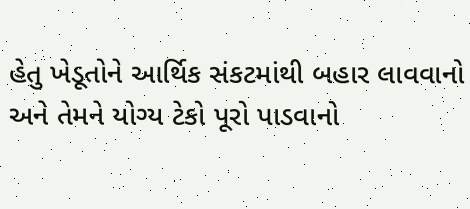હેતુ ખેડૂતોને આર્થિક સંકટમાંથી બહાર લાવવાનો અને તેમને યોગ્ય ટેકો પૂરો પાડવાનો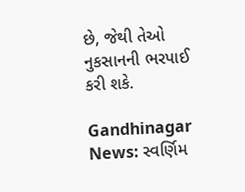છે, જેથી તેઓ નુકસાનની ભરપાઈ કરી શકે.

Gandhinagar News: સ્વર્ણિમ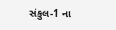સંકુલ-1 ના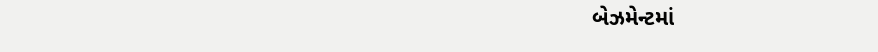બેઝમેન્ટમાં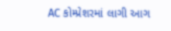AC કોમ્પ્રેશરમાં લાગી આગ